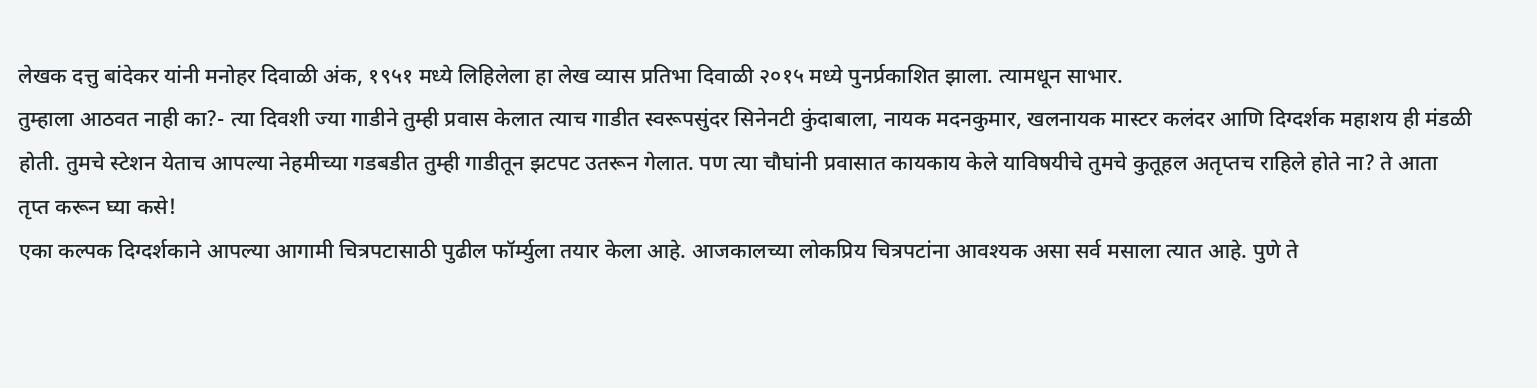लेखक दत्तु बांदेकर यांनी मनोहर दिवाळी अंक, १९५१ मध्ये लिहिलेला हा लेख व्यास प्रतिभा दिवाळी २०१५ मध्ये पुनर्प्रकाशित झाला. त्यामधून साभार.
तुम्हाला आठवत नाही का?- त्या दिवशी ज्या गाडीने तुम्ही प्रवास केलात त्याच गाडीत स्वरूपसुंदर सिनेनटी कुंदाबाला, नायक मदनकुमार, खलनायक मास्टर कलंदर आणि दिग्दर्शक महाशय ही मंडळी होती. तुमचे स्टेशन येताच आपल्या नेहमीच्या गडबडीत तुम्ही गाडीतून झटपट उतरून गेलात. पण त्या चौघांनी प्रवासात कायकाय केले याविषयीचे तुमचे कुतूहल अतृप्तच राहिले होते ना? ते आता तृप्त करून घ्या कसे!
एका कल्पक दिग्दर्शकाने आपल्या आगामी चित्रपटासाठी पुढील फॉर्म्युला तयार केला आहे. आजकालच्या लोकप्रिय चित्रपटांना आवश्यक असा सर्व मसाला त्यात आहे. पुणे ते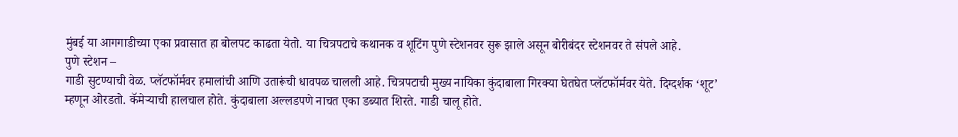मुंबई या आगगाडीच्या एका प्रवासात हा बोलपट काढता येतो. या चित्रपटाचे कथानक व शूटिंग पुणे स्टेशनवर सुरू झाले असून बोरीबंदर स्टेशनवर ते संपले आहे.
पुणे स्टेशन –
गाडी सुटण्याची वेळ. प्लॅटफॉर्मवर हमालांची आणि उतारूंची धावपळ चालली आहे. चित्रपटाची मुख्य नायिका कुंदाबाला गिरक्या घेतघेत प्लॅटफॉर्मवर येते. दिग्दर्शक ‘शूट’ म्हणून ओरडतो. कॅमेऱ्याची हालचाल होते. कुंदाबाला अल्लडपणे नाचत एका डब्यात शिरते. गाडी चालू होते.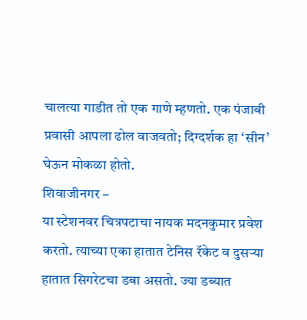चालत्या गाडीत तो एक गाणे म्हणतो. एक पंजाबी प्रवासी आपला ढोल वाजवतो; दिग्दर्शक हा ‘सीन’ घेऊन मोकळा होतो.
शिवाजीनगर –
या स्टेशनवर चित्रपटाचा नायक मदनकुमार प्रवेश करतो. त्याच्या एका हातात टेनिस रॅकेट व दुसऱ्या हातात सिगरेटचा डबा असतो. ज्या डब्यात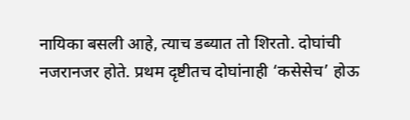नायिका बसली आहे, त्याच डब्यात तो शिरतो. दोघांची नजरानजर होते. प्रथम दृष्टीतच दोघांनाही ‘कसेसेच’ होऊ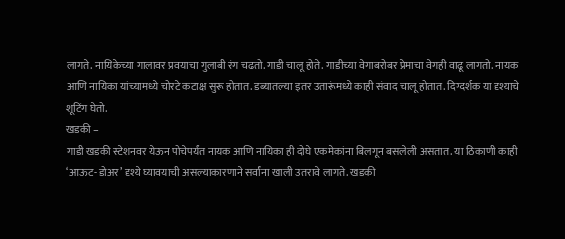लागते. नायिकेच्या गालावर प्रवयाचा गुलाबी रंग चढतो. गाडी चालू होते. गाडीच्या वेगाबरोबर प्रेमाचा वेगही वाढू लागतो. नायक आणि नायिका यांच्यामध्ये चोरटे कटाक्ष सुरू होतात. डब्यातल्या इतर उतारूंमध्ये काही संवाद चालू होतात. दिग्दर्शक या दृश्याचे शूटिंग घेतो.
खडकी –
गाडी खडकी स्टेशनवर येऊन पोचेपर्यंत नायक आणि नायिका ही दोघे एकमेकांना बिलगून बसलेली असतात. या ठिकाणी काही ‘आऊट-डोअर’ दृश्ये घ्यावयाची असल्याकारणाने सर्वांना खाली उतरावे लागते. खडकी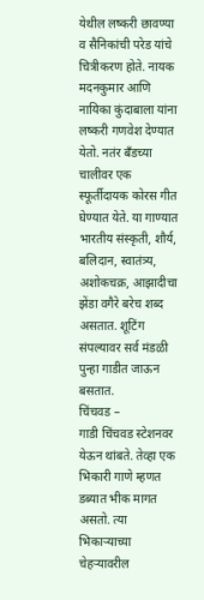येथील लष्करी छावण्या व सैनिकांची परेड यांचे चित्रीकरण होते. नायक मदनकुमार आणि नायिका कुंदाबाला यांना लष्करी गणवेश देण्यात येतो. नतंर बँडच्या चालीवर एक स्फूर्तीदायक कोरस गीत घेण्यात येते. या गाण्यात भारतीय संस्कृती, शौर्य, बलिदान, स्वातंत्र्य, अशोकचक्र, आझादीचा झेंडा वगैरे बरेच शब्द असतात. शूटिंग संपल्यावर सर्व मंडळी पुन्हा गाडीत जाऊन बसतात.
चिंचवड –
गाडी चिंचवड स्टेशनवर येऊन थांबते. तेव्हा एक भिकारी गाणे म्हणत डब्यात भीक मागत असतो. त्या भिकाऱ्याच्या चेहऱ्यावरील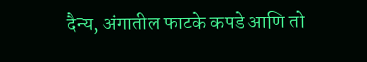दैन्य, अंगातील फाटके कपडे आणि तो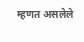म्हणत असलेले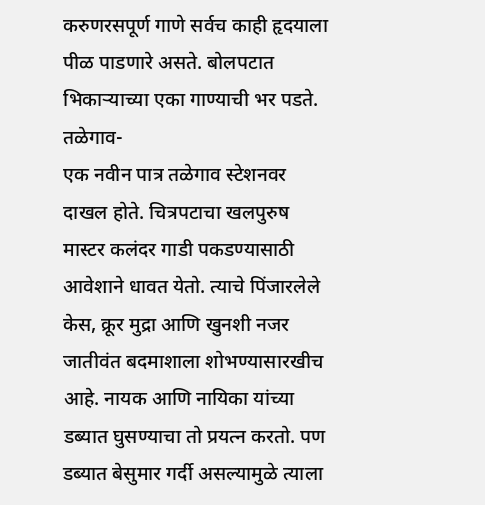करुणरसपूर्ण गाणे सर्वच काही हृदयाला पीळ पाडणारे असते. बोलपटात भिकाऱ्याच्या एका गाण्याची भर पडते.
तळेगाव-
एक नवीन पात्र तळेगाव स्टेशनवर दाखल होते. चित्रपटाचा खलपुरुष मास्टर कलंदर गाडी पकडण्यासाठी आवेशाने धावत येतो. त्याचे पिंजारलेले केस, क्रूर मुद्रा आणि खुनशी नजर जातीवंत बदमाशाला शोभण्यासारखीच आहे. नायक आणि नायिका यांच्या डब्यात घुसण्याचा तो प्रयत्न करतो. पण डब्यात बेसुमार गर्दी असल्यामुळे त्याला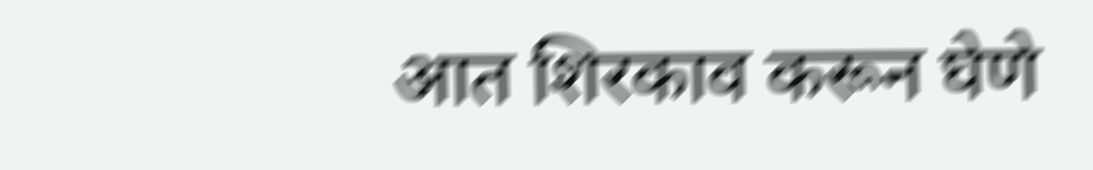आत शिरकाव करून घेणे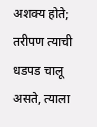अशक्य होते; तरीपण त्याची धडपड चालू असते, त्याला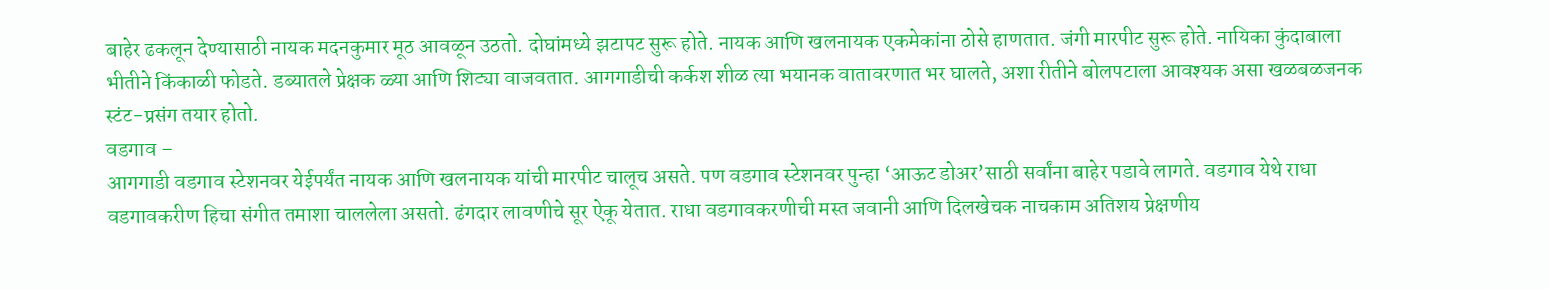बाहेर ढकलून देण्यासाठी नायक मदनकुमार मूठ आवळून उठतो. दोघांमध्ये झटापट सुरू होते. नायक आणि खलनायक एकमेकांना ठोसे हाणतात. जंगी मारपीट सुरू होते. नायिका कुंदाबाला भीतीने किंकाळी फोडते. डब्यातले प्रेक्षक ळ्या आणि शिट्या वाजवतात. आगगाडीची कर्कश शीळ त्या भयानक वातावरणात भर घालते, अशा रीतीने बोलपटाला आवश्यक असा खळबळजनक स्टंट-प्रसंग तयार होतो.
वडगाव –
आगगाडी वडगाव स्टेशनवर येईपर्यंत नायक आणि खलनायक यांची मारपीट चालूच असते. पण वडगाव स्टेशनवर पुन्हा ‘आऊट डोअर’साठी सर्वांना बाहेर पडावे लागते. वडगाव येथे राधा वडगावकरीण हिचा संगीत तमाशा चाललेला असतो. ढंगदार लावणीचे सूर ऐकू येतात. राधा वडगावकरणीची मस्त जवानी आणि दिलखेचक नाचकाम अतिशय प्रेक्षणीय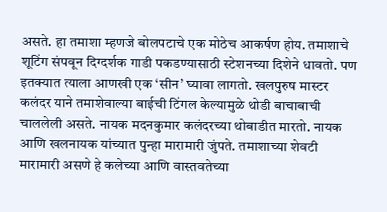असते. हा तमाशा म्हणजे बोलपटाचे एक मोठेच आकर्षण होय. तमाशाचे शूटिंग संपवून दिग्दर्शक गाडी पकडण्यासाठी स्टेशनच्या दिशेने धावतो. पण इतक्यात त्याला आणखी एक ‘सीन’ घ्यावा लागतो. खलपुरुष मास्टर कलंदर याने तमाशेवाल्या बाईची टिंगल केल्यामुळे थोडी बाचाबाची चाललेली असते. नायक मदनकुमार कलंदरच्या थोबाडीत मारतो. नायक आणि खलनायक यांच्यात पुन्हा मारामारी जुंपते. तमाशाच्या शेवटी मारामारी असणे हे कलेच्या आणि वास्तवतेच्या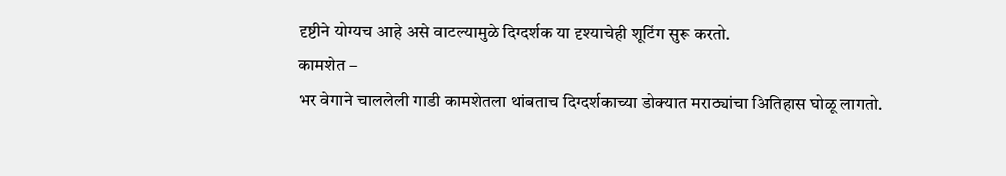दृष्टीने योग्यच आहे असे वाटल्यामुळे दिग्दर्शक या दृश्याचेही शूटिंग सुरू करतो.
कामशेत –
भर वेगाने चाललेली गाडी कामशेतला थांबताच दिग्दर्शकाच्या डोक्यात मराठ्यांचा अितिहास घोळू लागतो.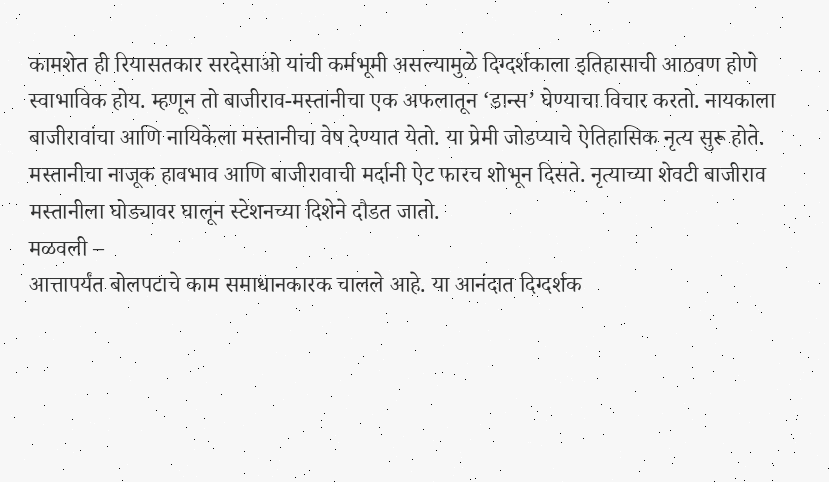कामशेत ही रियासतकार सरदेसाओ यांची कर्मभूमी असल्यामुळे दिग्दर्शकाला इतिहासाची आठवण होणे स्वाभाविक होय. म्हणून तो बाजीराव-मस्तानीचा एक अफलातून ‘डान्स’ घेण्याचा विचार करतो. नायकाला बाजीरावांचा आणि नायिकेला मस्तानीचा वेष देण्यात येतो. या प्रेमी जोडप्याचे ऐतिहासिक नृत्य सुरू होते. मस्तानीचा नाजूक हावभाव आणि बाजीरावाची मर्दानी ऐट फारच शोभून दिसते. नृत्याच्या शेवटी बाजीराव मस्तानीला घोड्यावर घालून स्टेशनच्या दिशेने दौडत जातो.
मळवली –
आत्तापर्यंत बोलपटाचे काम समाधानकारक चालले आहे. या आनंदात दिग्दर्शक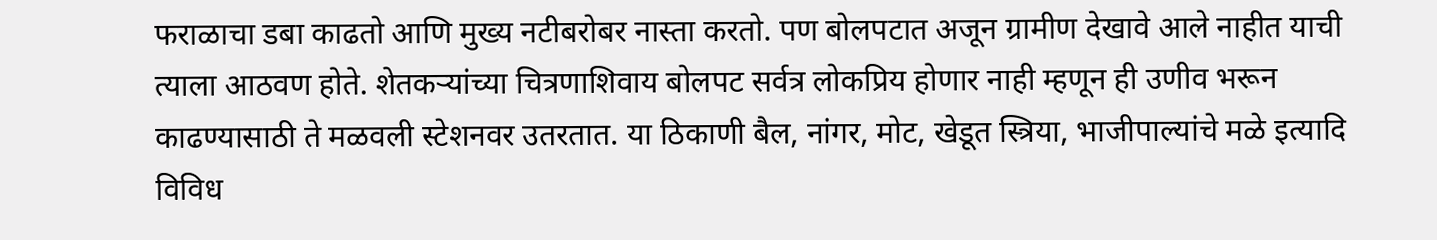फराळाचा डबा काढतो आणि मुख्य नटीबरोबर नास्ता करतो. पण बोलपटात अजून ग्रामीण देखावे आले नाहीत याची त्याला आठवण होते. शेतकऱ्यांच्या चित्रणाशिवाय बोलपट सर्वत्र लोकप्रिय होणार नाही म्हणून ही उणीव भरून काढण्यासाठी ते मळवली स्टेशनवर उतरतात. या ठिकाणी बैल, नांगर, मोट, खेडूत स्त्रिया, भाजीपाल्यांचे मळे इत्यादि विविध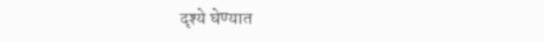दृश्ये घेण्यात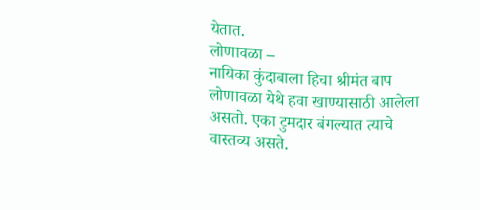येतात.
लोणावळा –
नायिका कुंदाबाला हिचा श्रीमंत बाप लोणावळा येथे हवा खाण्यासाठी आलेला असतो. एका टुमदार बंगल्यात त्याचे वास्तव्य असते.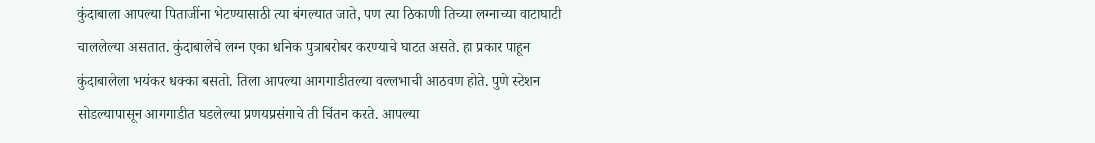कुंदाबाला आपल्या पिताजींना भेटण्यासाठी त्या बंगल्यात जाते, पण त्या ठिकाणी तिच्या लग्नाच्या वाटाघाटी चाललेल्या असतात. कुंदाबालेचे लग्न एका धनिक पुत्राबरोबर करण्याचे घाटत असते. हा प्रकार पाहून कुंदाबालेला भयंकर धक्का बसतो. तिला आपल्या आगगाडीतल्या वल्लभाची आठवण होते. पुणे स्टेशन सोडल्यापासून आगगाडीत घडलेल्या प्रणयप्रसंगाचे ती चिंतन करते. आपल्या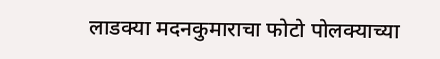लाडक्या मदनकुमाराचा फोटो पोलक्याच्या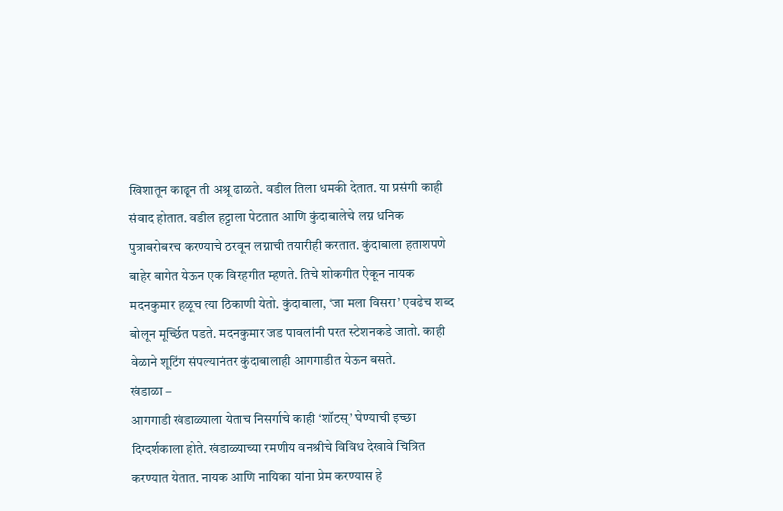खिशातून काढून ती अश्रू ढाळते. वडील तिला धमकी देतात. या प्रसंगी काही संवाद होतात. वडील हट्टाला पेटतात आणि कुंदाबालेचे लग्न धनिक पुत्राबरोबरच करण्याचे ठरवून लग्नाची तयारीही करतात. कुंदाबाला हताशपणे बाहेर बागेत येऊन एक विरहगीत म्हणते. तिचे शोकगीत ऐकून नायक मदनकुमार हळूच त्या ठिकाणी येतो. कुंदाबाला, ‘जा मला विसरा’ एवढेच शब्द बोलून मूर्च्छित पडते. मदनकुमार जड पावलांनी परत स्टेशनकडे जातो. काही वेळाने शूटिंग संपल्यानंतर कुंदाबालाही आगगाडीत येऊन बसते.
खंडाळा –
आगगाडी खंडाळ्याला येताच निसर्गाचे काही ‘शॉटस्’ घेण्याची इच्छा दिग्दर्शकाला होते. खंडाळ्याच्या रमणीय वनश्रीचे विविध देखावे चित्रित करण्यात येतात. नायक आणि नायिका यांना प्रेम करण्यास हे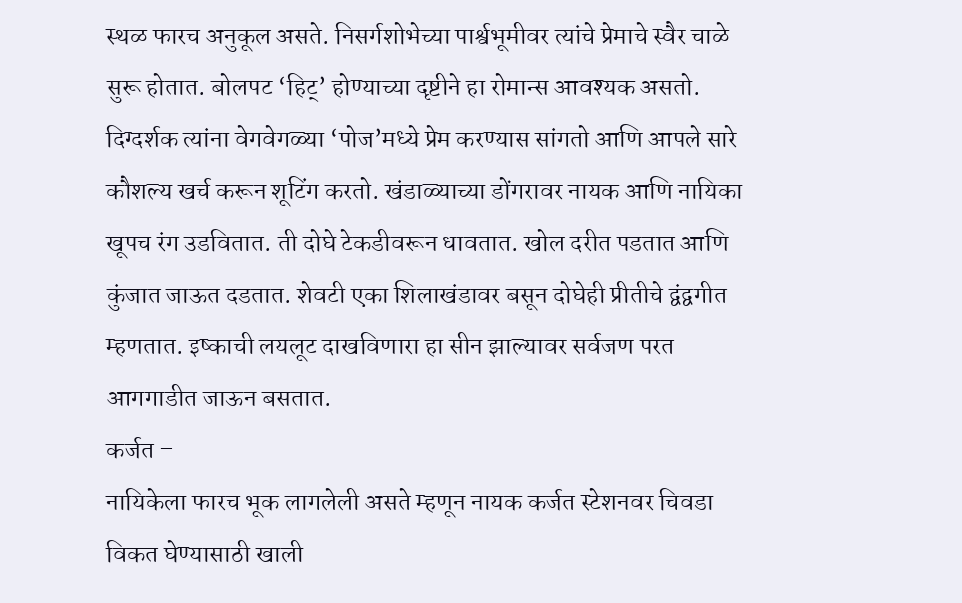स्थळ फारच अनुकूल असते. निसर्गशोभेच्या पार्श्वभूमीवर त्यांचे प्रेमाचे स्वैर चाळे सुरू होतात. बोलपट ‘हिट्’ होण्याच्या दृष्टीने हा रोमान्स आवश्यक असतो. दिग्दर्शक त्यांना वेगवेगळ्या ‘पोज’मध्ये प्रेम करण्यास सांगतो आणि आपले सारे कौशल्य खर्च करून शूटिंग करतो. खंडाळ्याच्या डोंगरावर नायक आणि नायिका खूपच रंग उडवितात. ती दोघे टेकडीवरून धावतात. खोल दरीत पडतात आणि कुंजात जाऊत दडतात. शेवटी एका शिलाखंडावर बसून दोघेही प्रीतीचे द्वंद्वगीत म्हणतात. इष्काची लयलूट दाखविणारा हा सीन झाल्यावर सर्वजण परत आगगाडीत जाऊन बसतात.
कर्जत –
नायिकेला फारच भूक लागलेली असते म्हणून नायक कर्जत स्टेशनवर चिवडा विकत घेण्यासाठी खाली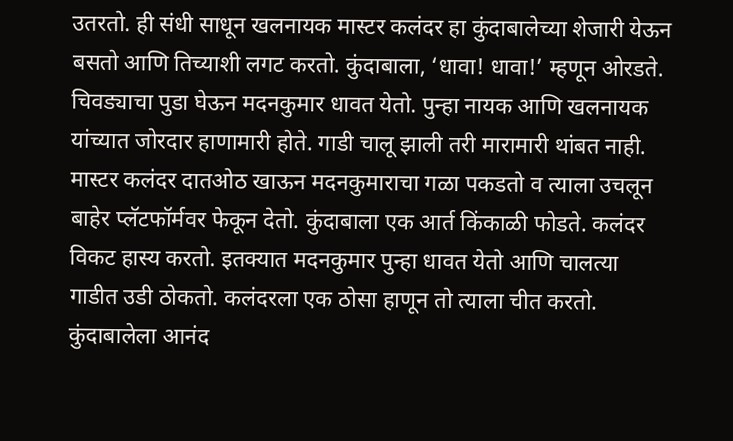उतरतो. ही संधी साधून खलनायक मास्टर कलंदर हा कुंदाबालेच्या शेजारी येऊन बसतो आणि तिच्याशी लगट करतो. कुंदाबाला, ‘धावा! धावा!’ म्हणून ओरडते. चिवड्याचा पुडा घेऊन मदनकुमार धावत येतो. पुन्हा नायक आणि खलनायक यांच्यात जोरदार हाणामारी होते. गाडी चालू झाली तरी मारामारी थांबत नाही. मास्टर कलंदर दातओठ खाऊन मदनकुमाराचा गळा पकडतो व त्याला उचलून बाहेर प्लॅटफॉर्मवर फेकून देतो. कुंदाबाला एक आर्त किंकाळी फोडते. कलंदर विकट हास्य करतो. इतक्यात मदनकुमार पुन्हा धावत येतो आणि चालत्या गाडीत उडी ठोकतो. कलंदरला एक ठोसा हाणून तो त्याला चीत करतो. कुंदाबालेला आनंद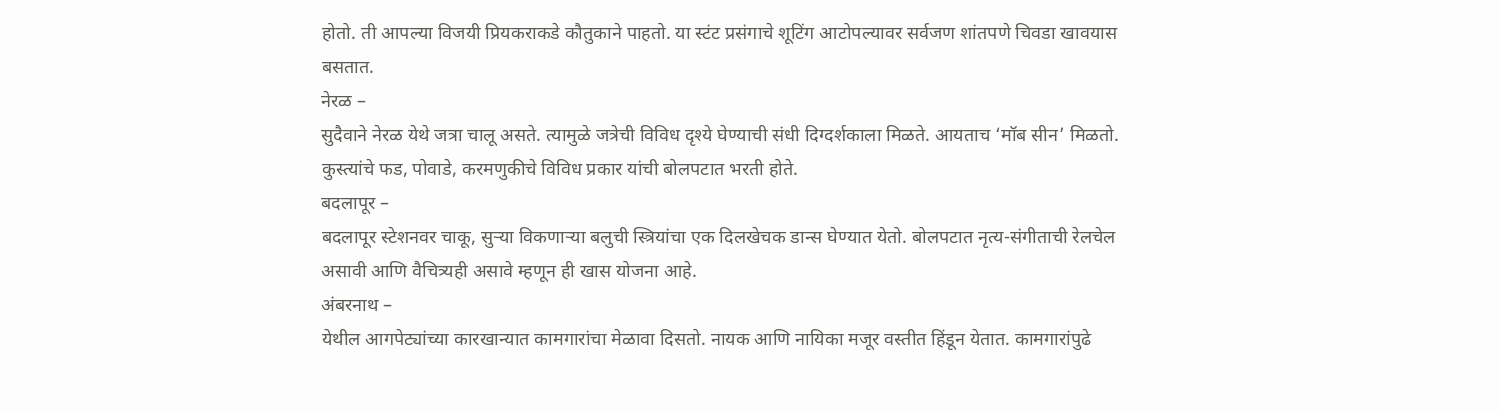होतो. ती आपल्या विजयी प्रियकराकडे कौतुकाने पाहतो. या स्टंट प्रसंगाचे शूटिंग आटोपल्यावर सर्वजण शांतपणे चिवडा खावयास बसतात.
नेरळ –
सुदैवाने नेरळ येथे जत्रा चालू असते. त्यामुळे जत्रेची विविध दृश्ये घेण्याची संधी दिग्दर्शकाला मिळते. आयताच ‘मॉब सीन’ मिळतो. कुस्त्यांचे फड, पोवाडे, करमणुकीचे विविध प्रकार यांची बोलपटात भरती होते.
बदलापूर –
बदलापूर स्टेशनवर चाकू, सुऱ्या विकणाऱ्या बलुची स्त्रियांचा एक दिलखेचक डान्स घेण्यात येतो. बोलपटात नृत्य-संगीताची रेलचेल असावी आणि वैचित्र्यही असावे म्हणून ही खास योजना आहे.
अंबरनाथ –
येथील आगपेट्यांच्या कारखान्यात कामगारांचा मेळावा दिसतो. नायक आणि नायिका मजूर वस्तीत हिंडून येतात. कामगारांपुढे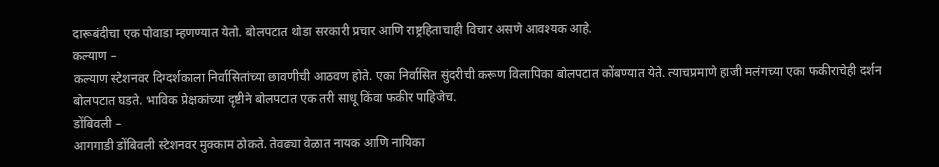दारूबंदीचा एक पोवाडा म्हणण्यात येतो. बोलपटात थोडा सरकारी प्रचार आणि राष्ट्रहिताचाही विचार असणे आवश्यक आहे.
कल्याण –
कल्याण स्टेशनवर दिग्दर्शकाला निर्वासितांच्या छावणीची आठवण होते. एका निर्वासित सुंदरीची करूण विलापिका बोलपटात कोंबण्यात येते. त्याचप्रमाणे हाजी मलंगच्या एका फकीराचेही दर्शन बोलपटात घडते. भाविक प्रेक्षकांच्या दृष्टीने बोलपटात एक तरी साधू किंवा फकीर पाहिजेच.
डोंबिवली –
आगगाडी डोंबिवली स्टेशनवर मुक्काम ठोकते. तेवढ्या वेळात नायक आणि नायिका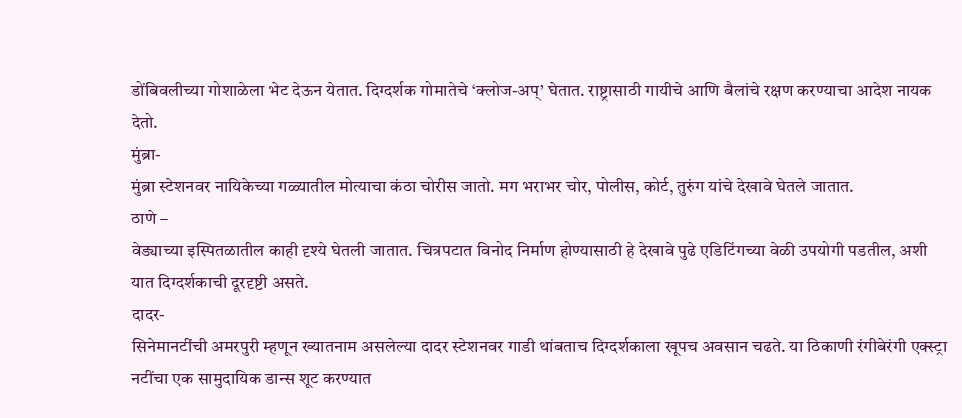डोंबिवलीच्या गोशाळेला भेट देऊन येतात. दिग्दर्शक गोमातेचे ‘क्लोज-अप्’ घेतात. राष्ट्रासाठी गायीचे आणि बैलांचे रक्षण करण्याचा आदेश नायक देतो.
मुंब्रा-
मुंब्रा स्टेशनवर नायिकेच्या गळ्यातील मोत्याचा कंठा चोरीस जातो. मग भराभर चोर, पोलीस, कोर्ट, तुरुंग यांचे देखावे घेतले जातात.
ठाणे –
वेड्याच्या इस्पितळातील काही दृश्ये घेतली जातात. चित्रपटात विनोद निर्माण होण्यासाठी हे देखावे पुढे एडिटिंगच्या वेळी उपयोगी पडतील, अशी यात दिग्दर्शकाची दूरदृष्टी असते.
दादर-
सिनेमानटींची अमरपुरी म्हणून ख्यातनाम असलेल्या दादर स्टेशनवर गाडी थांबताच दिग्दर्शकाला खूपच अवसान चढते. या ठिकाणी रंगीबेरंगी एक्स्ट्रा नटींचा एक सामुदायिक डान्स शूट करण्यात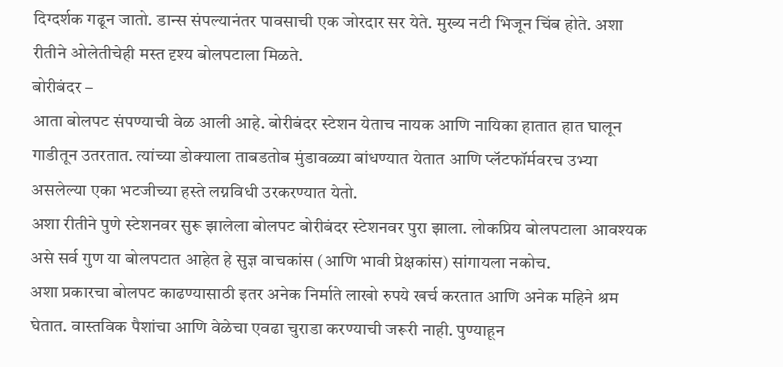दिग्दर्शक गढून जातो. डान्स संपल्यानंतर पावसाची एक जोरदार सर येते. मुख्य नटी भिजून चिंब होते. अशा रीतीने ओलेतीचेही मस्त दृश्य बोलपटाला मिळते.
बोरीबंदर –
आता बोलपट संपण्याची वेळ आली आहे. बोरीबंदर स्टेशन येताच नायक आणि नायिका हातात हात घालून गाडीतून उतरतात. त्यांच्या डोक्याला ताबडतोब मुंडावळ्या बांधण्यात येतात आणि प्लॅटफॉर्मवरच उभ्या असलेल्या एका भटजीच्या हस्ते लग्नविधी उरकरण्यात येतो.
अशा रीतीने पुणे स्टेशनवर सुरू झालेला बोलपट बोरीबंदर स्टेशनवर पुरा झाला. लोकप्रिय बोलपटाला आवश्यक असे सर्व गुण या बोलपटात आहेत हे सुज्ञ वाचकांस (आणि भावी प्रेक्षकांस) सांगायला नकोच.
अशा प्रकारचा बोलपट काढण्यासाठी इतर अनेक निर्माते लाखो रुपये खर्च करतात आणि अनेक महिने श्रम घेतात. वास्तविक पैशांचा आणि वेळेचा एवढा चुराडा करण्याची जरूरी नाही. पुण्याहून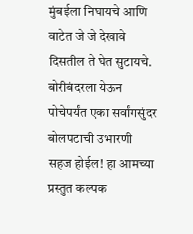मुंबईला निघायचे आणि वाटेत जे जे देखावे दिसतील ते घेत सुटायचे. बोरीबंदरला येऊन पोचेपर्यंत एका सर्वांगसुंदर बोलपटाची उभारणी सहज होईल! हा आमच्या प्रस्तुत कल्पक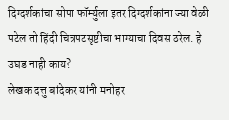दिग्दर्शकांचा सोपा फॉर्म्युला इतर दिग्दर्शकांना ज्या वेळी पटेल तो हिंदी चित्रपटसृष्टीचा भाग्याचा दिवस ठरेल. हे उघड नाही काय?
लेखक दत्तु बांदेकर यांनी मनोहर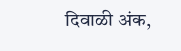दिवाळी अंक,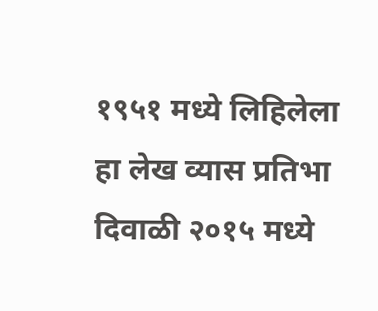१९५१ मध्ये लिहिलेला हा लेख व्यास प्रतिभा दिवाळी २०१५ मध्ये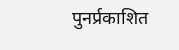पुनर्प्रकाशित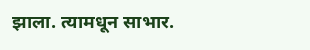झाला. त्यामधून साभार.